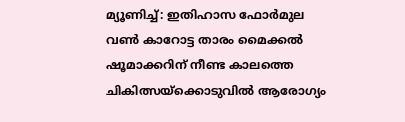മ്യൂണിച്ച്: ഇതിഹാസ ഫോർമുല വൺ കാറോട്ട താരം മൈക്കൽ ഷൂമാക്കറിന് നീണ്ട കാലത്തെ ചികിത്സയ്ക്കൊടുവിൽ ആരോഗ്യം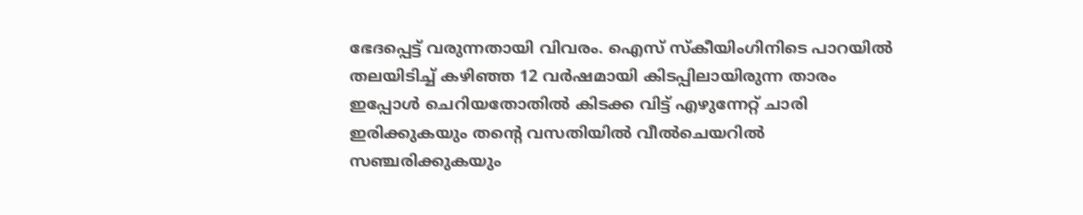ഭേദപ്പെട്ട് വരുന്നതായി വിവരം. ഐസ് സ്കീയിംഗിനിടെ പാറയിൽ തലയിടിച്ച് കഴിഞ്ഞ 12 വർഷമായി കിടപ്പിലായിരുന്ന താരം ഇപ്പോൾ ചെറിയതോതിൽ കിടക്ക വിട്ട് എഴുന്നേറ്റ് ചാരി ഇരിക്കുകയും തന്റെ വസതിയിൽ വീൽചെയറിൽ സഞ്ചരിക്കുകയും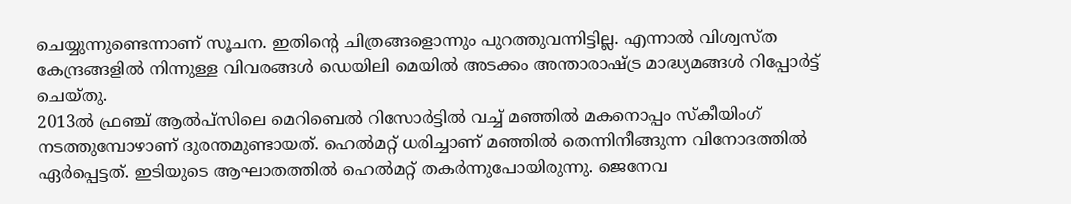ചെയ്യുന്നുണ്ടെന്നാണ് സൂചന. ഇതിന്റെ ചിത്രങ്ങളൊന്നും പുറത്തുവന്നിട്ടില്ല. എന്നാൽ വിശ്വസ്ത കേന്ദ്രങ്ങളിൽ നിന്നുള്ള വിവരങ്ങൾ ഡെയിലി മെയിൽ അടക്കം അന്താരാഷ്ട്ര മാദ്ധ്യമങ്ങൾ റിപ്പോർട്ട് ചെയ്തു.
2013ൽ ഫ്രഞ്ച് ആൽപ്സിലെ മെറിബെൽ റിസോർട്ടിൽ വച്ച് മഞ്ഞിൽ മകനൊപ്പം സ്കീയിംഗ് നടത്തുമ്പോഴാണ് ദുരന്തമുണ്ടായത്. ഹെൽമറ്റ് ധരിച്ചാണ് മഞ്ഞിൽ തെന്നിനീങ്ങുന്ന വിനോദത്തിൽ ഏർപ്പെട്ടത്. ഇടിയുടെ ആഘാതത്തിൽ ഹെൽമറ്റ് തകർന്നുപോയിരുന്നു. ജെനേവ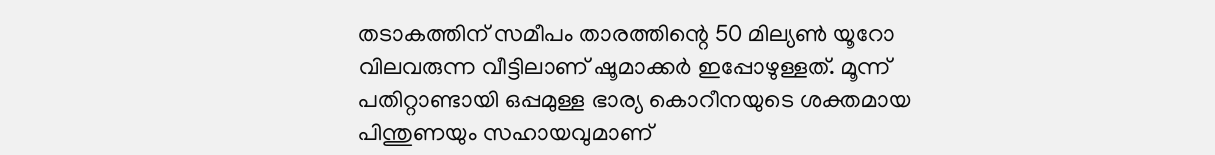തടാകത്തിന് സമീപം താരത്തിന്റെ 50 മില്യൺ യൂറോ വിലവരുന്ന വീട്ടിലാണ് ഷൂമാക്കർ ഇപ്പോഴുള്ളത്. മൂന്ന് പതിറ്റാണ്ടായി ഒപ്പമുള്ള ഭാര്യ കൊറീനയുടെ ശക്തമായ പിന്തുണയും സഹായവുമാണ്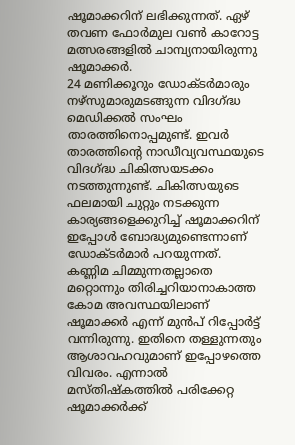ഷൂമാക്കറിന് ലഭിക്കുന്നത്. ഏഴ് തവണ ഫോർമുല വൺ കാറോട്ട മത്സരങ്ങളിൽ ചാമ്പ്യനായിരുന്നു ഷൂമാക്കർ.
24 മണിക്കൂറും ഡോക്ടർമാരും നഴ്സുമാരുമടങ്ങുന്ന വിദഗ്ദ്ധ മെഡിക്കൽ സംഘം താരത്തിനൊപ്പമുണ്ട്. ഇവർ താരത്തിന്റെ നാഡീവ്യവസ്ഥയുടെ വിദഗ്ദ്ധ ചികിത്സയടക്കം നടത്തുന്നുണ്ട്. ചികിത്സയുടെ ഫലമായി ചുറ്റും നടക്കുന്ന കാര്യങ്ങളെക്കുറിച്ച് ഷൂമാക്കറിന് ഇപ്പോൾ ബോദ്ധ്യമുണ്ടെന്നാണ് ഡോക്ടർമാർ പറയുന്നത്. കണ്ണിമ ചിമ്മുന്നതല്ലാതെ മറ്റൊന്നും തിരിച്ചറിയാനാകാത്ത കോമ അവസ്ഥയിലാണ് ഷൂമാക്കർ എന്ന് മുൻപ് റിപ്പോർട്ട് വന്നിരുന്നു. ഇതിനെ തള്ളുന്നതും ആശാവഹവുമാണ് ഇപ്പോഴത്തെ വിവരം. എന്നാൽ മസ്തിഷ്കത്തിൽ പരിക്കേറ്റ ഷൂമാക്കർക്ക്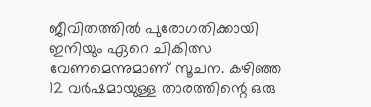ജീവിതത്തിൽ പുരോഗതിക്കായി ഇനിയും ഏറെ ചികിത്സ വേണമെന്നുമാണ് സൂചന. കഴിഞ്ഞ 12 വർഷമായുള്ള താരത്തിന്റെ ഒരു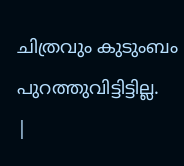ചിത്രവും കുടുംബം പുറത്തുവിട്ടിട്ടില്ല.
|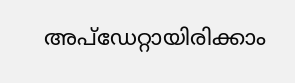അപ്ഡേറ്റായിരിക്കാം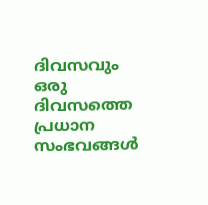ദിവസവും
ഒരു ദിവസത്തെ പ്രധാന സംഭവങ്ങൾ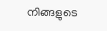നിങ്ങളുടെ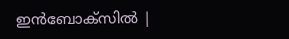ഇൻബോക്സിൽ |